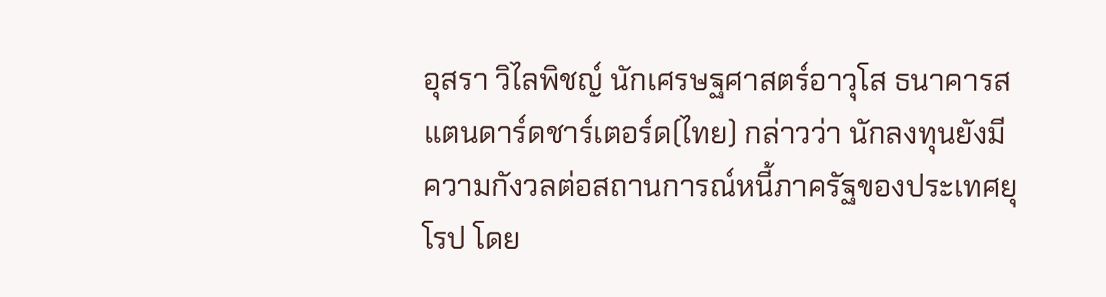อุสรา วิไลพิชญ์ นักเศรษฐศาสตร์อาวุโส ธนาคารสแตนดาร์ดชาร์เตอร์ด(ไทย) กล่าวว่า นักลงทุนยังมีความกังวลต่อสถานการณ์หนี้ภาครัฐของประเทศยุโรป โดย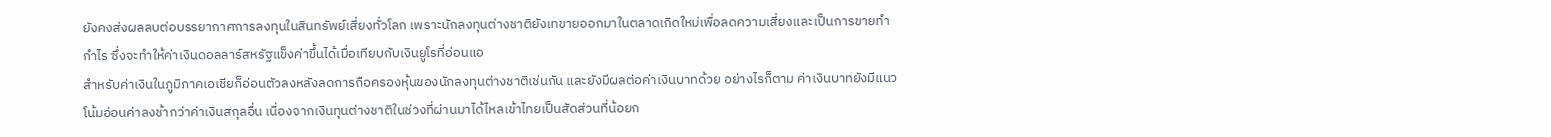ยังคงส่งผลลบต่อบรรยากาศการลงทุนในสินทรัพย์เสี่ยงทั่วโลก เพราะนักลงทุนต่างชาติยังเทขายออกมาในตลาดเกิดใหม่เพื่อลดความเสี่ยงและเป็นการขายทำกำไร ซึ่งจะทำให้ค่าเงินดอลลาร์สหรัฐแข็งค่าขึ้นได้เมื่อเทียบกับเงินยูโรที่อ่อนแอ
สำหรับค่าเงินในภูมิภาคเอเชียก็อ่อนตัวลงหลังลดการถือครองหุ้นของนักลงทุนต่างชาติเช่นกัน และยังมีผลต่อค่าเงินบาทด้วย อย่างไรก็ตาม ค่าเงินบาทยังมีแนวโน้มอ่อนค่าลงช้ากว่าค่าเงินสกุลอื่น เนื่องจากเงินทุนต่างชาติในช่วงที่ผ่านมาได้ไหลเข้าไทยเป็นสัดส่วนที่น้อยก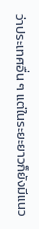ว่าประเทศอื่น ๆ แต่ในระยะยาวก็ยังมีแนว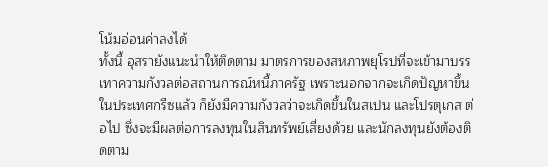โน้มอ่อนค่าลงได้
ทั้งนี้ อุสรายังแนะนำให้ติดตาม มาตรการของสหภาพยุโรปที่จะเข้ามาบรรเทาความกังวลต่อสถานการณ์หนี้ภาครัฐ เพราะนอกจากจะเกิดปัญหาขึ้นในประเทศกรีซแล้ว ก็ยังมีความกังวลว่าจะเกิดขึ้นในสเปน และโปรตุเกส ต่อไป ซึ่งจะมีผลต่อการลงทุนในสินทรัพย์เสี่ยงด้วย และนักลงทุนยังต้องติดตาม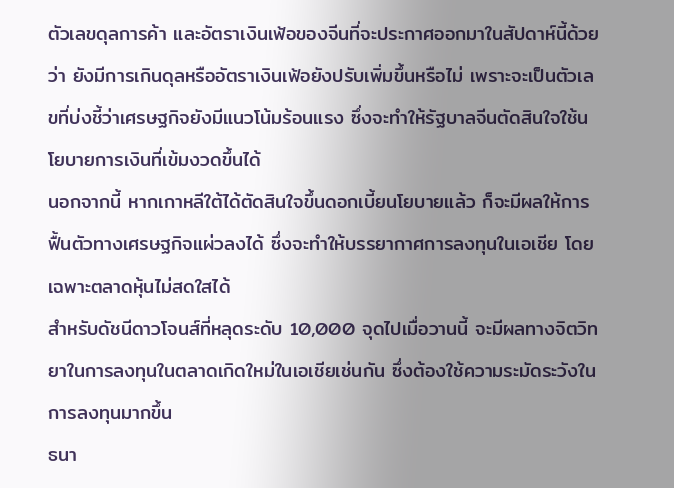ตัวเลขดุลการค้า และอัตราเงินเฟ้อของจีนที่จะประกาศออกมาในสัปดาห์นี้ด้วยว่า ยังมีการเกินดุลหรืออัตราเงินเฟ้อยังปรับเพิ่มขึ้นหรือไม่ เพราะจะเป็นตัวเลขที่บ่งชี้ว่าเศรษฐกิจยังมีแนวโน้มร้อนแรง ซึ่งจะทำให้รัฐบาลจีนตัดสินใจใช้นโยบายการเงินที่เข้มงวดขึ้นได้
นอกจากนี้ หากเกาหลีใต้ได้ตัดสินใจขึ้นดอกเบี้ยนโยบายแล้ว ก็จะมีผลให้การฟื้นตัวทางเศรษฐกิจแผ่วลงได้ ซึ่งจะทำให้บรรยากาศการลงทุนในเอเชีย โดยเฉพาะตลาดหุ้นไม่สดใสได้
สำหรับดัชนีดาวโจนส์ที่หลุดระดับ 10,000 จุดไปเมื่อวานนี้ จะมีผลทางจิตวิทยาในการลงทุนในตลาดเกิดใหม่ในเอเชียเช่นกัน ซึ่งต้องใช้ความระมัดระวังในการลงทุนมากขึ้น
ธนา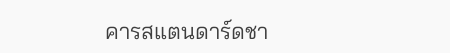คารสแตนดาร์ดชา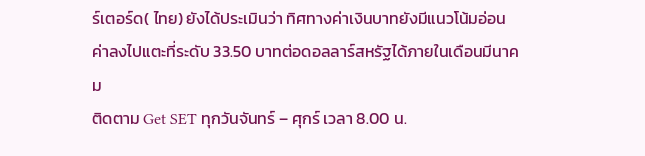ร์เตอร์ด( ไทย) ยังได้ประเมินว่า ทิศทางค่าเงินบาทยังมีแนวโน้มอ่อนค่าลงไปแตะที่ระดับ 33.50 บาทต่อดอลลาร์สหรัฐได้ภายในเดือนมีนาคม
ติดตาม Get SET ทุกวันจันทร์ – ศุกร์ เวลา 8.00 น.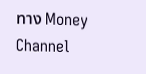ทาง Money Channel